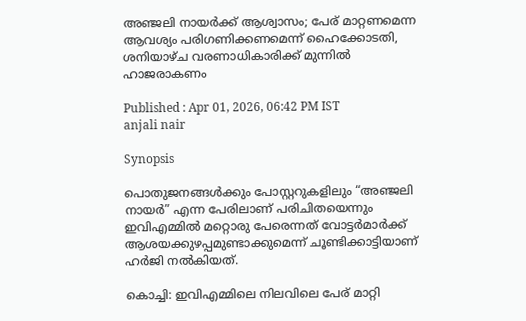അഞ്ജലി നായർക്ക് ആശ്വാസം; പേര് മാറ്റണമെന്ന ആവശ്യം പരിഗണിക്കണമെന്ന് ഹൈക്കോടതി, ശനിയാഴ്ച വരണാധികാരിക്ക് മുന്നിൽ ഹാജരാകണം

Published : Apr 01, 2026, 06:42 PM IST
anjali nair

Synopsis

പൊതുജനങ്ങൾക്കും പോസ്റ്ററുകളിലും “അഞ്ജലി നായർ” എന്ന പേരിലാണ് പരിചിതയെന്നും ഇവിഎമ്മിൽ മറ്റൊരു പേരെന്നത് വോട്ടർമാർക്ക് ആശയക്കുഴപ്പമുണ്ടാക്കുമെന്ന് ചൂണ്ടിക്കാട്ടിയാണ് ഹർജി നൽകിയത്.

കൊച്ചി: ഇവിഎമ്മിലെ നിലവിലെ പേര് മാറ്റി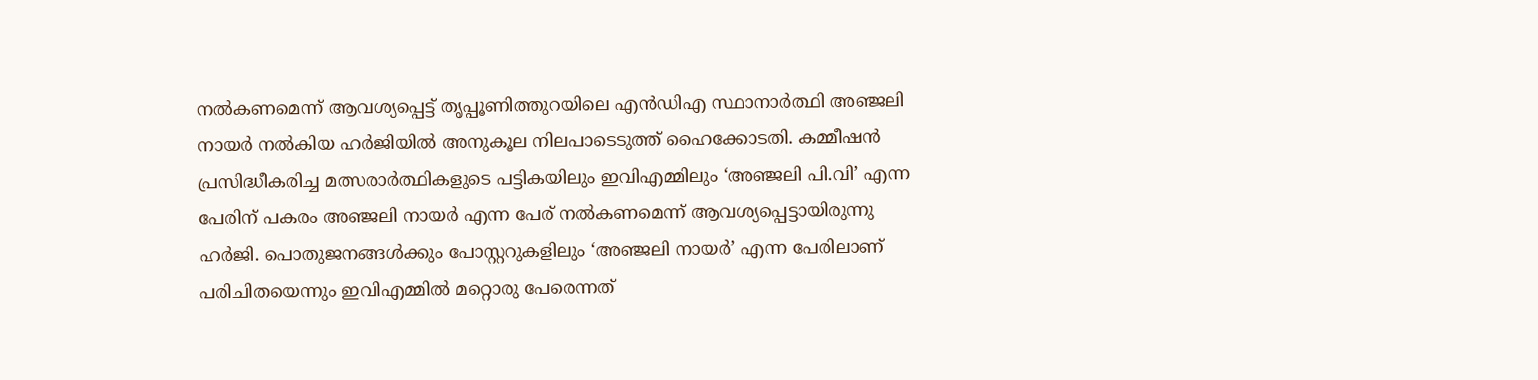നൽകണമെന്ന് ആവശ്യപ്പെട്ട് തൃപ്പൂണിത്തുറയിലെ എൻഡിഎ സ്ഥാനാർത്ഥി അഞ്ജലി നായർ നൽകിയ ഹർജിയിൽ അനുകൂല നിലപാടെടുത്ത് ഹൈക്കോടതി. കമ്മീഷൻ പ്രസിദ്ധീകരിച്ച മത്സരാർത്ഥികളുടെ പട്ടികയിലും ഇവിഎമ്മിലും ‘അഞ്ജലി പി.വി’ എന്ന പേരിന് പകരം അഞ്ജലി നായർ എന്ന പേര് നൽകണമെന്ന് ആവശ്യപ്പെട്ടായിരുന്നു ഹർജി. പൊതുജനങ്ങൾക്കും പോസ്റ്ററുകളിലും ‘അഞ്ജലി നായർ’ എന്ന പേരിലാണ് പരിചിതയെന്നും ഇവിഎമ്മിൽ മറ്റൊരു പേരെന്നത്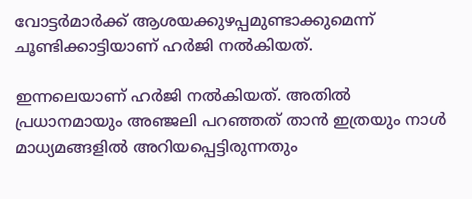വോട്ടർമാർക്ക് ആശയക്കുഴപ്പമുണ്ടാക്കുമെന്ന് ചൂണ്ടിക്കാട്ടിയാണ് ഹർജി നൽകിയത്.

ഇന്നലെയാണ് ഹർജി നൽകിയത്. അതിൽ പ്രധാനമായും അഞ്ജലി പറഞ്ഞത് താൻ ഇത്രയും നാൾ മാധ്യമങ്ങളിൽ അറിയപ്പെട്ടിരുന്നതും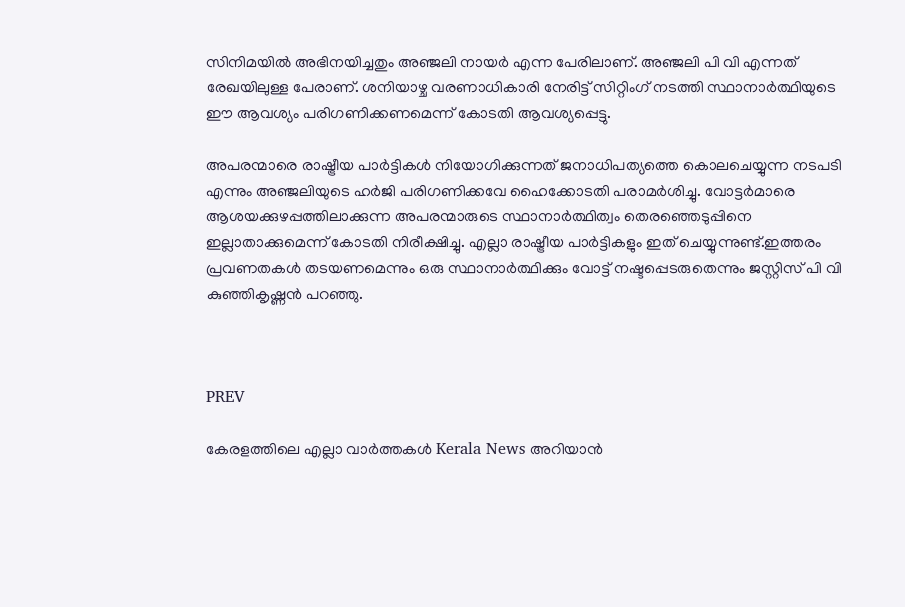സിനിമയിൽ അഭിനയിച്ചതും അഞ്ജലി നായർ എന്ന പേരിലാണ്. അഞ്ജലി പി വി എന്നത് രേഖയിലുള്ള പേരാണ്. ശനിയാഴ്ച വരണാധികാരി നേരിട്ട് സിറ്റിംഗ് നടത്തി സ്ഥാനാർത്ഥിയുടെ ഈ ആവശ്യം പരിഗണിക്കണമെന്ന് കോടതി ആവശ്യപ്പെട്ടു.

അപരന്മാരെ രാഷ്ട്രീയ പാർട്ടികൾ നിയോഗിക്കുന്നത് ജനാധിപത്യത്തെ കൊലചെയ്യുന്ന നടപടി എന്നും അഞ്ജലിയുടെ ഹർജി പരിഗണിക്കവേ ഹൈക്കോടതി പരാമർശിച്ചു. വോട്ടര്‍മാരെ ആശയക്കുഴപ്പത്തിലാക്കുന്ന അപരന്മാരുടെ സ്ഥാനാര്‍ത്ഥിത്വം തെരഞ്ഞെടുപ്പിനെ ഇല്ലാതാക്കുമെന്ന് കോടതി നിരീക്ഷിച്ചു. എല്ലാ രാഷ്ട്രീയ പാര്‍ട്ടികളും ഇത് ചെയ്യുന്നുണ്ട്.ഇത്തരം പ്രവണതകൾ തടയണമെന്നും ഒരു സ്ഥാനാര്‍ത്ഥിക്കും വോട്ട് നഷ്ടപ്പെടരുതെന്നും ജസ്റ്റിസ് പി വി കുഞ്ഞികൃഷ്ണൻ പറഞ്ഞു.



PREV

കേരളത്തിലെ എല്ലാ വാർത്തകൾ Kerala News അറിയാൻ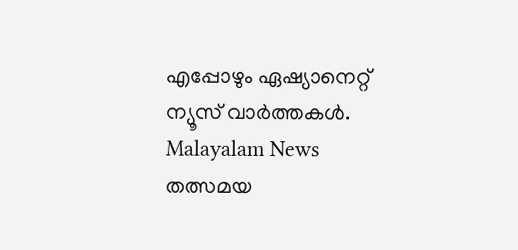എപ്പോഴും ഏഷ്യാനെറ്റ് ന്യൂസ് വാർത്തകൾ.  Malayalam News   തത്സമയ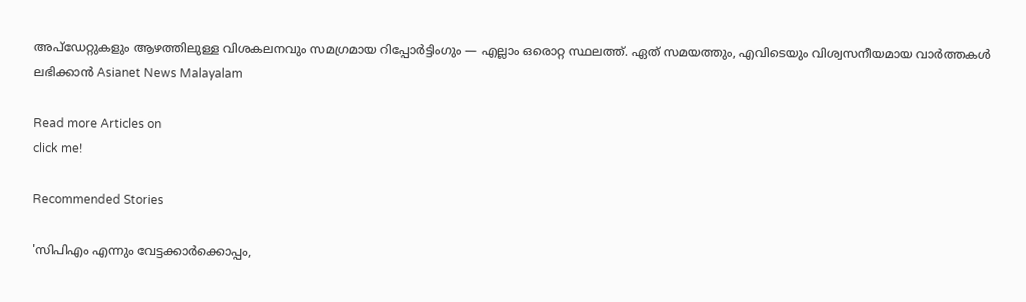അപ്‌ഡേറ്റുകളും ആഴത്തിലുള്ള വിശകലനവും സമഗ്രമായ റിപ്പോർട്ടിംഗും — എല്ലാം ഒരൊറ്റ സ്ഥലത്ത്. ഏത് സമയത്തും, എവിടെയും വിശ്വസനീയമായ വാർത്തകൾ ലഭിക്കാൻ Asianet News Malayalam

Read more Articles on
click me!

Recommended Stories

'സിപിഎം എന്നും വേട്ടക്കാര്‍ക്കൊപ്പം,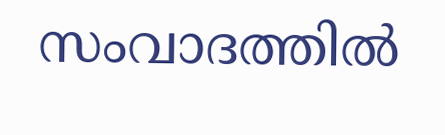സംവാദത്തില്‍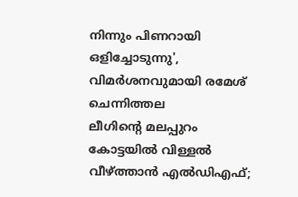നിന്നും പിണറായി ഒളിച്ചോടുന്നു', വിമർശനവുമായി രമേശ് ചെന്നിത്തല
ലീഗിന്റെ മലപ്പുറം കോട്ടയിൽ വിള്ളൽ വീഴ്ത്താൻ എൽഡിഎഫ്;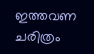ഇത്തവണ ചരിത്രം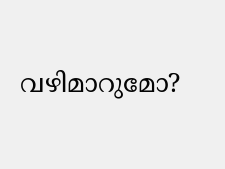വഴിമാറുമോ?